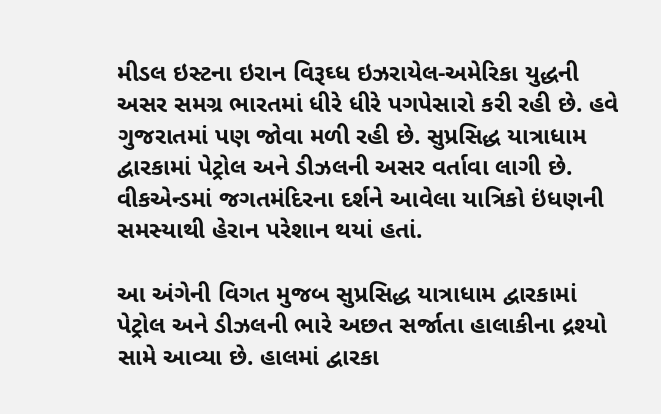મીડલ ઇસ્ટના ઇરાન વિરૂઘ્ધ ઇઝરાયેલ-અમેરિકા યુદ્ધની અસર સમગ્ર ભારતમાં ધીરે ધીરે પગપેસારો કરી રહી છે. હવે ગુજરાતમાં પણ જોવા મળી રહી છે. સુપ્રસિદ્ધ યાત્રાધામ દ્વારકામાં પેટ્રોલ અને ડીઝલની અસર વર્તાવા લાગી છે. વીકએન્ડમાં જગતમંદિરના દર્શને આવેલા યાત્રિકો ઇંધણની સમસ્યાથી હેરાન પરેશાન થયાં હતાં.

આ અંગેની વિગત મુજબ સુપ્રસિદ્ધ યાત્રાધામ દ્વારકામાં પેટ્રોલ અને ડીઝલની ભારે અછત સર્જાતા હાલાકીના દ્રશ્યો સામે આવ્યા છે. હાલમાં દ્વારકા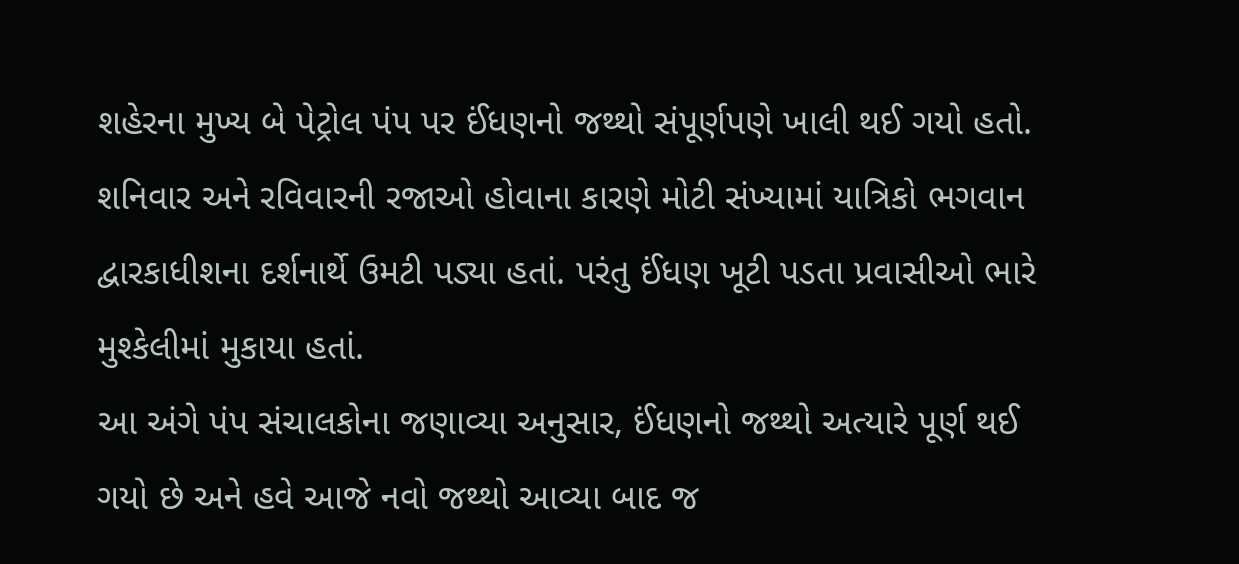શહેરના મુખ્ય બે પેટ્રોલ પંપ પર ઈંધણનો જથ્થો સંપૂર્ણપણે ખાલી થઈ ગયો હતો. શનિવાર અને રવિવારની રજાઓ હોવાના કારણે મોટી સંખ્યામાં યાત્રિકો ભગવાન દ્વારકાધીશના દર્શનાર્થે ઉમટી પડ્યા હતાં. પરંતુ ઈંધણ ખૂટી પડતા પ્રવાસીઓ ભારે મુશ્કેલીમાં મુકાયા હતાં.
આ અંગે પંપ સંચાલકોના જણાવ્યા અનુસાર, ઈંધણનો જથ્થો અત્યારે પૂર્ણ થઈ ગયો છે અને હવે આજે નવો જથ્થો આવ્યા બાદ જ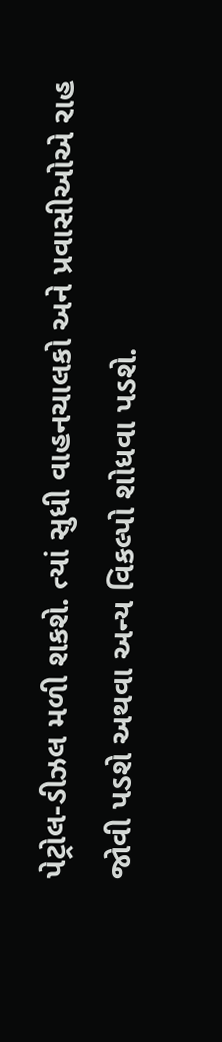પેટ્રોલ-ડીઝલ મળી શકશે. ત્યાં સુધી વાહનચાલકો અને પ્રવાસીઓએ રાહ જોવી પડશે અથવા અન્ય વિકલ્પો શોધવા પડશે.